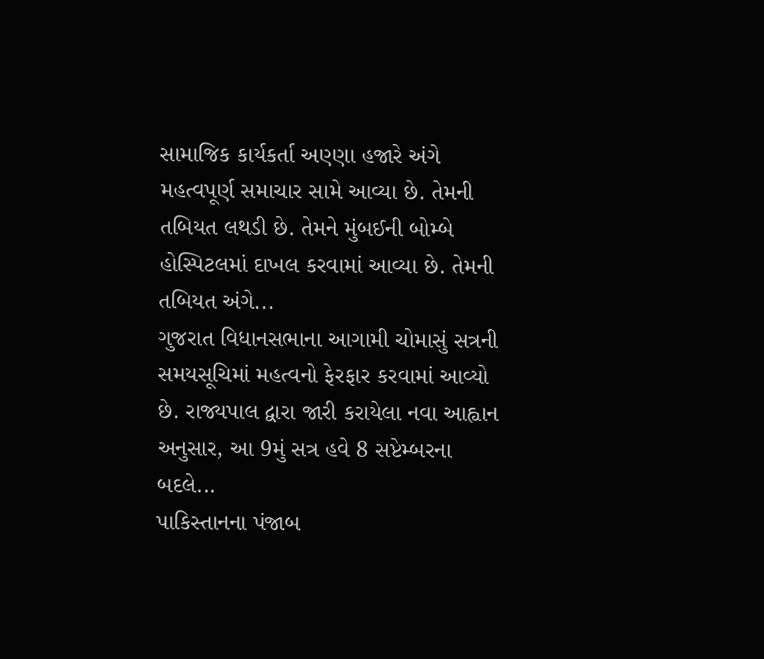સામાજિક કાર્યકર્તા અણ્ણા હજારે અંગે મહત્વપૂર્ણ સમાચાર સામે આવ્યા છે. તેમની તબિયત લથડી છે. તેમને મુંબઈની બોમ્બે હોસ્પિટલમાં દાખલ કરવામાં આવ્યા છે. તેમની તબિયત અંગે...
ગુજરાત વિધાનસભાના આગામી ચોમાસું સત્રની સમયસૂચિમાં મહત્વનો ફેરફાર કરવામાં આવ્યો છે. રાજ્યપાલ દ્વારા જારી કરાયેલા નવા આહ્વાન અનુસાર, આ 9મું સત્ર હવે 8 સપ્ટેમ્બરના બદલે...
પાકિસ્તાનના પંજાબ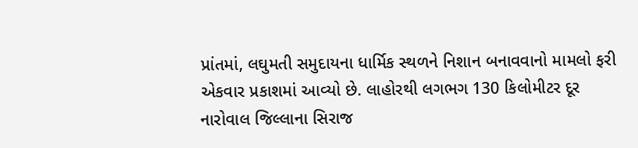પ્રાંતમાં, લઘુમતી સમુદાયના ધાર્મિક સ્થળને નિશાન બનાવવાનો મામલો ફરી એકવાર પ્રકાશમાં આવ્યો છે. લાહોરથી લગભગ 130 કિલોમીટર દૂર નારોવાલ જિલ્લાના સિરાજ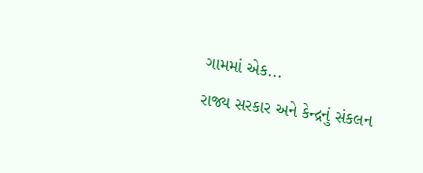ગામમાં એક...
રાજ્ય સરકાર અને કેન્દ્રનું સંકલન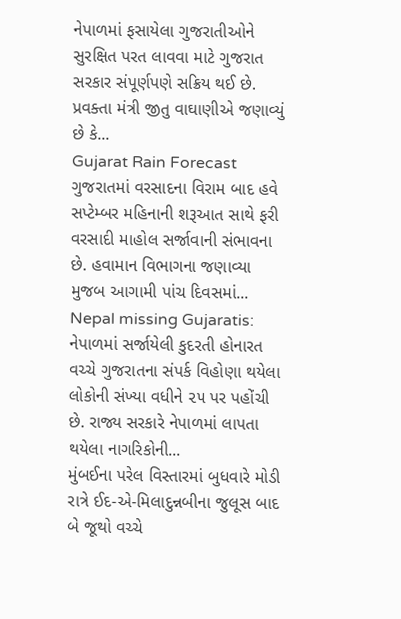નેપાળમાં ફસાયેલા ગુજરાતીઓને સુરક્ષિત પરત લાવવા માટે ગુજરાત સરકાર સંપૂર્ણપણે સક્રિય થઈ છે. પ્રવક્તા મંત્રી જીતુ વાઘાણીએ જણાવ્યું છે કે...
Gujarat Rain Forecast ગુજરાતમાં વરસાદના વિરામ બાદ હવે સપ્ટેમ્બર મહિનાની શરૂઆત સાથે ફરી વરસાદી માહોલ સર્જાવાની સંભાવના છે. હવામાન વિભાગના જણાવ્યા મુજબ આગામી પાંચ દિવસમાં...
Nepal missing Gujaratis: નેપાળમાં સર્જાયેલી કુદરતી હોનારત વચ્ચે ગુજરાતના સંપર્ક વિહોણા થયેલા લોકોની સંખ્યા વધીને ૨૫ પર પહોંચી છે. રાજ્ય સરકારે નેપાળમાં લાપતા થયેલા નાગરિકોની...
મુંબઈના પરેલ વિસ્તારમાં બુધવારે મોડી રાત્રે ઈદ-એ-મિલાદુન્નબીના જુલૂસ બાદ બે જૂથો વચ્ચે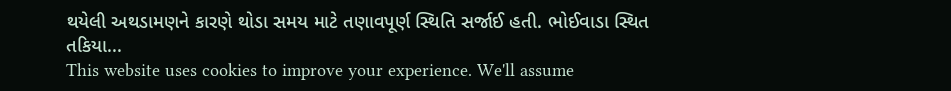થયેલી અથડામણને કારણે થોડા સમય માટે તણાવપૂર્ણ સ્થિતિ સર્જાઈ હતી. ભોઈવાડા સ્થિત તકિયા...
This website uses cookies to improve your experience. We'll assume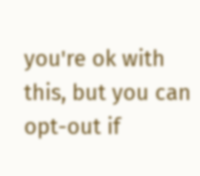you're ok with this, but you can opt-out if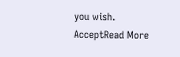you wish. AcceptRead More